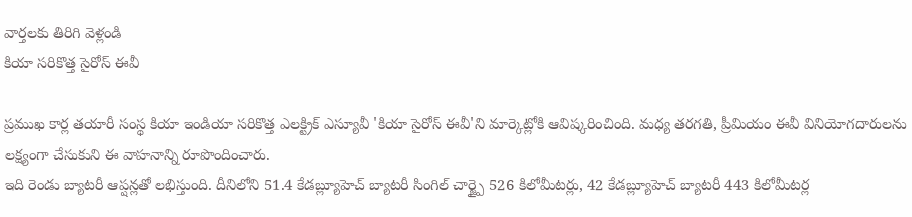వార్తలకు తిరిగి వెళ్లండి
కియా సరికొత్త సైరోస్ ఈవీ

ప్రముఖ కార్ల తయారీ సంస్థ కియా ఇండియా సరికొత్త ఎలక్ట్రిక్ ఎస్యూవీ 'కియా సైరోస్ ఈవీ'ని మార్కెట్లోకి ఆవిష్కరించింది. మధ్య తరగతి, ప్రీమియం ఈవీ వినియోగదారులను లక్ష్యంగా చేసుకుని ఈ వాహనాన్ని రూపొందించారు.
ఇది రెండు బ్యాటరీ ఆప్షన్లతో లభిస్తుంది. దీనిలోని 51.4 కేడబ్ల్యూహెచ్ బ్యాటరీ సింగిల్ చార్జ్పై 526 కిలోమీటర్లు, 42 కేడబ్ల్యూహెచ్ బ్యాటరీ 443 కిలోమీటర్ల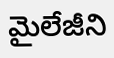మైలేజీని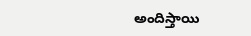అందిస్తాయి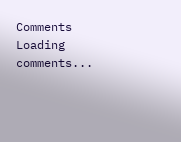Comments
Loading comments...